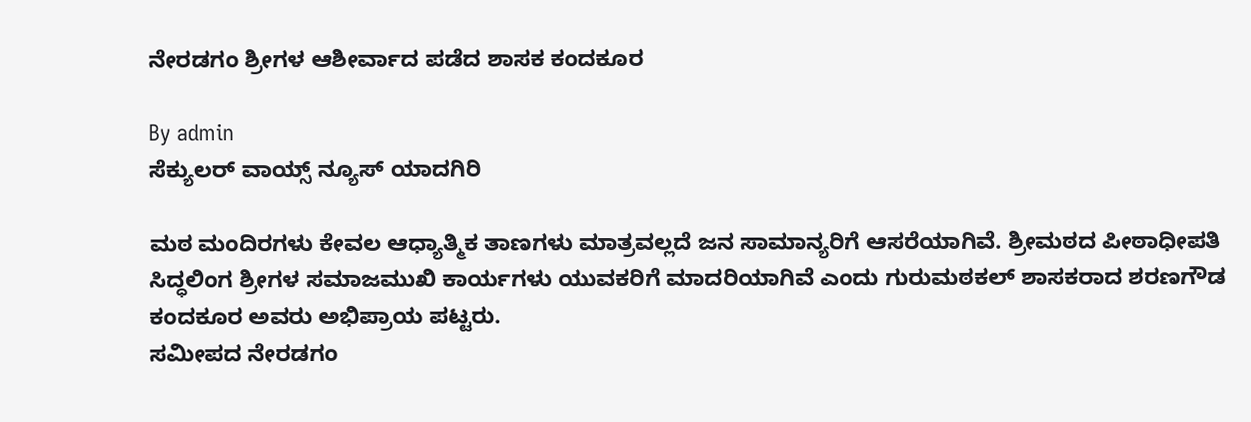ನೇರಡಗಂ ಶ್ರೀಗಳ ಆಶೀರ್ವಾದ ಪಡೆದ ಶಾಸಕ‌ ಕಂದಕೂರ

By admin
ಸೆಕ್ಯುಲರ್ ವಾಯ್ಸ್ ನ್ಯೂಸ್ ಯಾದಗಿರಿ

ಮಠ ಮಂದಿರಗಳು ಕೇವಲ ಆಧ್ಯಾತ್ಮಿಕ ತಾಣಗಳು ಮಾತ್ರವಲ್ಲದೆ ಜನ ಸಾಮಾನ್ಯರಿಗೆ ಆಸರೆಯಾಗಿವೆ. ಶ್ರೀಮಠದ ಪೀಠಾಧೀಪತಿ ಸಿದ್ಧಲಿಂಗ ಶ್ರೀಗಳ ಸಮಾಜಮುಖಿ ಕಾರ್ಯಗಳು ಯುವಕರಿಗೆ ಮಾದರಿಯಾಗಿವೆ ಎಂದು ಗುರುಮಠಕಲ್ ಶಾಸಕರಾದ ಶರಣಗೌಡ ಕಂದಕೂರ ಅವರು ಅಭಿಪ್ರಾಯ ಪಟ್ಟರು.
ಸಮೀಪದ ನೇರಡಗಂ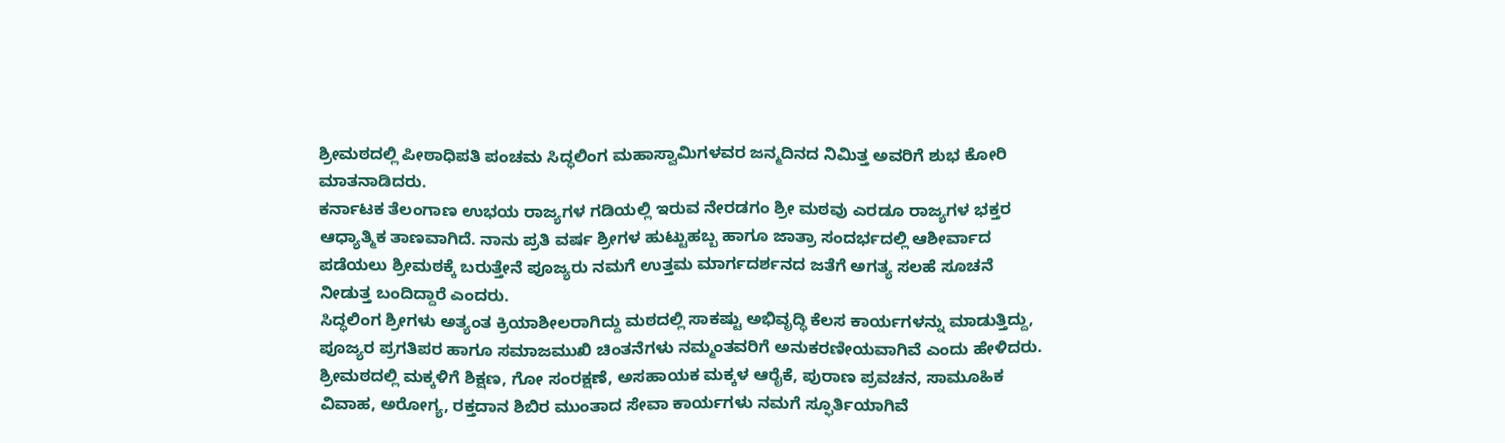ಶ್ರೀಮಠದಲ್ಲಿ ಪೀಠಾಧಿಪತಿ ಪಂಚಮ ಸಿದ್ಧಲಿಂಗ ಮಹಾಸ್ವಾಮಿಗಳವರ ಜನ್ಮದಿನದ ನಿಮಿತ್ತ ಅವರಿಗೆ ಶುಭ ಕೋರಿ ಮಾತನಾಡಿದರು.
ಕರ್ನಾಟಕ ತೆಲಂಗಾಣ ಉಭಯ ರಾಜ್ಯಗಳ ಗಡಿಯಲ್ಲಿ ಇರುವ ನೇರಡಗಂ ಶ್ರೀ ಮಠವು ಎರಡೂ ರಾಜ್ಯಗಳ ಭಕ್ತರ ಆಧ್ಯಾತ್ಮಿಕ ತಾಣವಾಗಿದೆ. ನಾನು ಪ್ರತಿ ವರ್ಷ ಶ್ರೀಗಳ ಹುಟ್ಟುಹಬ್ಬ ಹಾಗೂ ಜಾತ್ರಾ ಸಂದರ್ಭದಲ್ಲಿ ಆಶೀರ್ವಾದ ಪಡೆಯಲು ಶ್ರೀಮಠಕ್ಕೆ ಬರುತ್ತೇನೆ ಪೂಜ್ಯರು ನಮಗೆ ಉತ್ತಮ ಮಾರ್ಗದರ್ಶನದ ಜತೆಗೆ ಅಗತ್ಯ ಸಲಹೆ ಸೂಚನೆ ನೀಡುತ್ತ ಬಂದಿದ್ದಾರೆ ಎಂದರು.
ಸಿದ್ಧಲಿಂಗ ಶ್ರೀಗಳು ಅತ್ಯಂತ ಕ್ರಿಯಾಶೀಲರಾಗಿದ್ದು ಮಠದಲ್ಲಿ ಸಾಕಷ್ಟು ಅಭಿವೃದ್ಧಿ ಕೆಲಸ ಕಾರ್ಯಗಳನ್ನು ಮಾಡುತ್ತಿದ್ದು, ಪೂಜ್ಯರ ಪ್ರಗತಿಪರ ಹಾಗೂ ಸಮಾಜಮುಖಿ ಚಿಂತನೆಗಳು ನಮ್ಮಂತವರಿಗೆ ಅನುಕರಣೀಯವಾಗಿವೆ ಎಂದು ಹೇಳಿದರು.
ಶ್ರೀಮಠದಲ್ಲಿ ಮಕ್ಕಳಿಗೆ ಶಿಕ್ಷಣ, ಗೋ ಸಂರಕ್ಷಣೆ, ಅಸಹಾಯಕ ಮಕ್ಕಳ ಆರೈಕೆ, ಪುರಾಣ ಪ್ರವಚನ, ಸಾಮೂಹಿಕ ವಿವಾಹ, ಅರೋಗ್ಯ, ರಕ್ತದಾನ ಶಿಬಿರ ಮುಂತಾದ ಸೇವಾ ಕಾರ್ಯಗಳು ನಮಗೆ ಸ್ಫೂರ್ತಿಯಾಗಿವೆ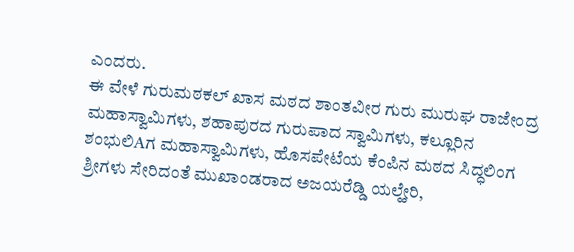ಎಂದರು.
ಈ ವೇಳೆ ಗುರುಮಠಕಲ್ ಖಾಸ ಮಠದ ಶಾಂತವೀರ ಗುರು ಮುರುಘ ರಾಜೇಂದ್ರ ಮಹಾಸ್ವಾಮಿಗಳು, ಶಹಾಪುರದ ಗುರುಪಾದ ಸ್ವಾಮಿಗಳು, ಕಲ್ಲೂರಿನ ಶಂಭುಲಿAಗ ಮಹಾಸ್ವಾಮಿಗಳು, ಹೊಸಪೇಟೆಯ ಕೆಂಪಿನ ಮಠದ ಸಿದ್ಧಲಿಂಗ ಶ್ರೀಗಳು ಸೇರಿದಂತೆ ಮುಖಾಂಡರಾದ ಅಜಯರೆಡ್ಡಿ ಯಲ್ಹೇರಿ,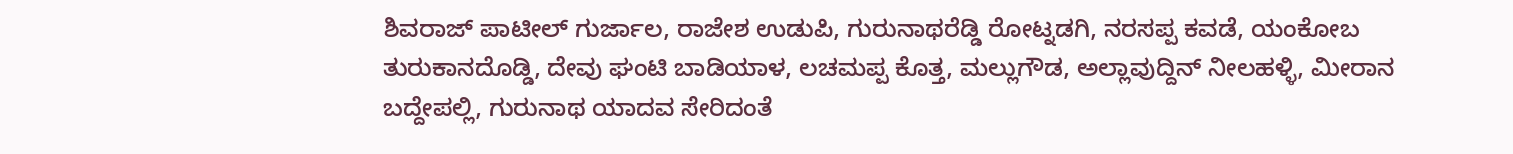ಶಿವರಾಜ್ ಪಾಟೀಲ್ ಗುರ್ಜಾಲ, ರಾಜೇಶ ಉಡುಪಿ, ಗುರುನಾಥರೆಡ್ಡಿ ರೋಟ್ನಡಗಿ, ನರಸಪ್ಪ ಕವಡೆ, ಯಂಕೋಬ ತುರುಕಾನದೊಡ್ಡಿ, ದೇವು ಘಂಟಿ ಬಾಡಿಯಾಳ, ಲಚಮಪ್ಪ ಕೊತ್ತ, ಮಲ್ಲುಗೌಡ, ಅಲ್ಲಾವುದ್ದಿನ್ ನೀಲಹಳ್ಳಿ, ಮೀರಾನ ಬದ್ದೇಪಲ್ಲಿ, ಗುರುನಾಥ ಯಾದವ ಸೇರಿದಂತೆ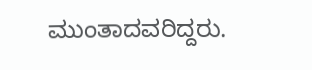ಮುಂತಾದವರಿದ್ದರು.